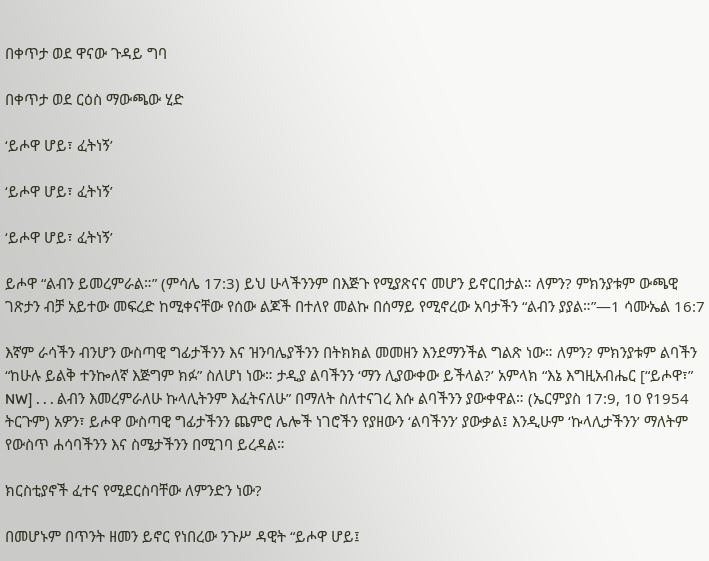በቀጥታ ወደ ዋናው ጉዳይ ግባ

በቀጥታ ወደ ርዕስ ማውጫው ሂድ

‘ይሖዋ ሆይ፣ ፈትነኝ’

‘ይሖዋ ሆይ፣ ፈትነኝ’

‘ይሖዋ ሆይ፣ ፈትነኝ’

ይሖዋ “ልብን ይመረምራል።” (ምሳሌ 17:3) ይህ ሁላችንንም በእጅጉ የሚያጽናና መሆን ይኖርበታል። ለምን? ምክንያቱም ውጫዊ ገጽታን ብቻ አይተው መፍረድ ከሚቀናቸው የሰው ልጆች በተለየ መልኩ በሰማይ የሚኖረው አባታችን “ልብን ያያል።”—1 ሳሙኤል 16:7

እኛም ራሳችን ብንሆን ውስጣዊ ግፊታችንን እና ዝንባሌያችንን በትክክል መመዘን እንደማንችል ግልጽ ነው። ለምን? ምክንያቱም ልባችን “ከሁሉ ይልቅ ተንኰለኛ እጅግም ክፉ” ስለሆነ ነው። ታዲያ ልባችንን ‘ማን ሊያውቀው ይችላል?’ አምላክ “እኔ እግዚአብሔር [“ይሖዋ፣” NW] . . . ልብን እመረምራለሁ ኩላሊትንም እፈትናለሁ” በማለት ስለተናገረ እሱ ልባችንን ያውቀዋል። (ኤርምያስ 17:9, 10 የ1954 ትርጉም) አዎን፣ ይሖዋ ውስጣዊ ግፊታችንን ጨምሮ ሌሎች ነገሮችን የያዘውን ‘ልባችንን’ ያውቃል፤ እንዲሁም ‘ኩላሊታችንን’ ማለትም የውስጥ ሐሳባችንን እና ስሜታችንን በሚገባ ይረዳል።

ክርስቲያኖች ፈተና የሚደርስባቸው ለምንድን ነው?

በመሆኑም በጥንት ዘመን ይኖር የነበረው ንጉሥ ዳዊት “ይሖዋ ሆይ፤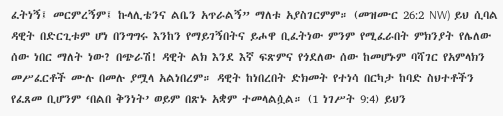ፈትነኝ፤ መርምረኝም፤ ኩላሊቴንና ልቤን አጥራልኝ” ማለቱ አያስገርምም። (መዝሙር 26:2 NW) ይህ ሲባል ዳዊት በድርጊቱም ሆነ በንግግሩ እንከን የማይገኝበትና ይሖዋ ቢፈትነው ምንም የሚፈራበት ምክንያት የሌለው ሰው ነበር ማለት ነው? በጭራሽ! ዳዊት ልክ እንደ እኛ ፍጽምና የጎደለው ሰው ከመሆኑም ባሻገር የአምላክን መሥፈርቶች ሙሉ በመሉ ያሟላ አልነበረም። ዳዊት ከነበረበት ድክመት የተነሳ በርካታ ከባድ ስህተቶችን የፈጸመ ቢሆንም ‘በልበ ቅንነት’ ወይም በጽኑ አቋም ተመላልሷል። (1 ነገሥት 9:4) ይህን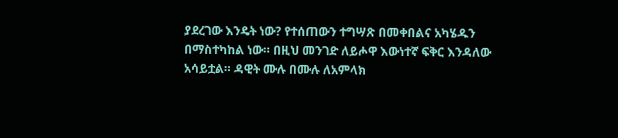ያደረገው እንዴት ነው? የተሰጠውን ተግሣጽ በመቀበልና አካሄዱን በማስተካከል ነው። በዚህ መንገድ ለይሖዋ እውነተኛ ፍቅር እንዳለው አሳይቷል። ዳዊት ሙሉ በሙሉ ለአምላክ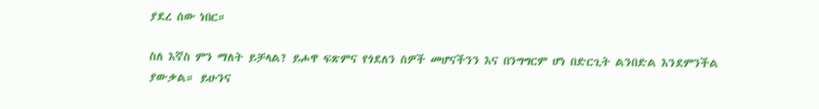ያደረ ሰው ነበር።

ስለ እኛስ ምን ማለት ይቻላል? ይሖዋ ፍጽምና የጎደለን ሰዎች መሆናችንን እና በንግግርም ሆነ በድርጊት ልንበድል እንደምንችል ያውቃል። ይሁንና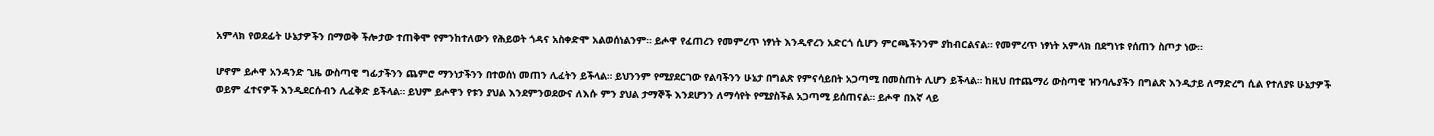አምላክ የወደፊት ሁኔታዎችን በማወቅ ችሎታው ተጠቅሞ የምንከተለውን የሕይወት ጎዳና አስቀድሞ አልወሰነልንም። ይሖዋ የፈጠረን የመምረጥ ነፃነት እንዲኖረን አድርጎ ሲሆን ምርጫችንንም ያከብርልናል። የመምረጥ ነፃነት አምላክ በደግነቱ የሰጠን ስጦታ ነው።

ሆኖም ይሖዋ አንዳንድ ጊዜ ውስጣዊ ግፊታችንን ጨምሮ ማንነታችንን በተወሰነ መጠን ሊፈትን ይችላል። ይህንንም የሚያደርገው የልባችንን ሁኔታ በግልጽ የምናሳይበት አጋጣሚ በመስጠት ሊሆን ይችላል። ከዚህ በተጨማሪ ውስጣዊ ዝንባሌያችን በግልጽ እንዲታይ ለማድረግ ሲል የተለያዩ ሁኔታዎች ወይም ፈተናዎች እንዲደርሱብን ሊፈቅድ ይችላል። ይህም ይሖዋን የቱን ያህል እንደምንወደውና ለእሱ ምን ያህል ታማኞች እንደሆንን ለማሳየት የሚያስችል አጋጣሚ ይሰጠናል። ይሖዋ በእኛ ላይ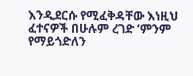እንዲደርሱ የሚፈቅዳቸው እነዚህ ፈተናዎች በሁሉም ረገድ ‘ምንም የማይጎድለን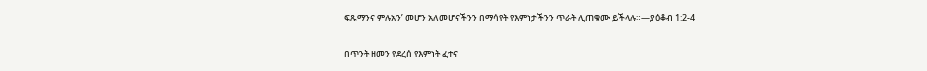ፍጹማንና ምሉአን’ መሆን አለመሆናችንን በማሳየት የእምነታችንን ጥራት ሊጠቁሙ ይችላሉ።—ያዕቆብ 1:2-4

በጥንት ዘመን የደረሰ የእምነት ፈተና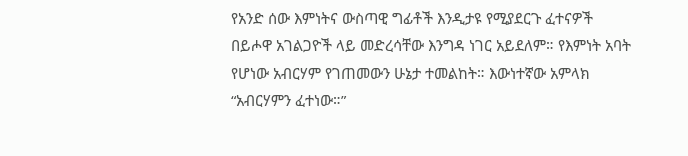የአንድ ሰው እምነትና ውስጣዊ ግፊቶች እንዲታዩ የሚያደርጉ ፈተናዎች በይሖዋ አገልጋዮች ላይ መድረሳቸው እንግዳ ነገር አይደለም። የእምነት አባት የሆነው አብርሃም የገጠመውን ሁኔታ ተመልከት። እውነተኛው አምላክ “አብርሃምን ፈተነው።”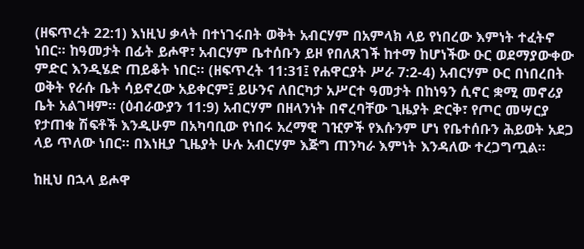(ዘፍጥረት 22:1) እነዚህ ቃላት በተነገሩበት ወቅት አብርሃም በአምላክ ላይ የነበረው እምነት ተፈትኖ ነበር። ከዓመታት በፊት ይሖዋ፣ አብርሃም ቤተሰቡን ይዞ የበለጸገች ከተማ ከሆነችው ዑር ወደማያውቀው ምድር እንዲሄድ ጠይቆት ነበር። (ዘፍጥረት 11:31፤ የሐዋርያት ሥራ 7:2-4) አብርሃም ዑር በነበረበት ወቅት የራሱ ቤት ሳይኖረው አይቀርም፤ ይሁንና ለበርካታ አሥርተ ዓመታት በከነዓን ሲኖር ቋሚ መኖሪያ ቤት አልገዛም። (ዕብራውያን 11:9) አብርሃም በዘላንነት በኖረባቸው ጊዜያት ድርቅ፣ የጦር መሣርያ የታጠቁ ሽፍቶች እንዲሁም በአካባቢው የነበሩ አረማዊ ገዢዎች የእሱንም ሆነ የቤተሰቡን ሕይወት አደጋ ላይ ጥለው ነበር። በእነዚያ ጊዜያት ሁሉ አብርሃም እጅግ ጠንካራ እምነት እንዳለው ተረጋግጧል።

ከዚህ በኋላ ይሖዋ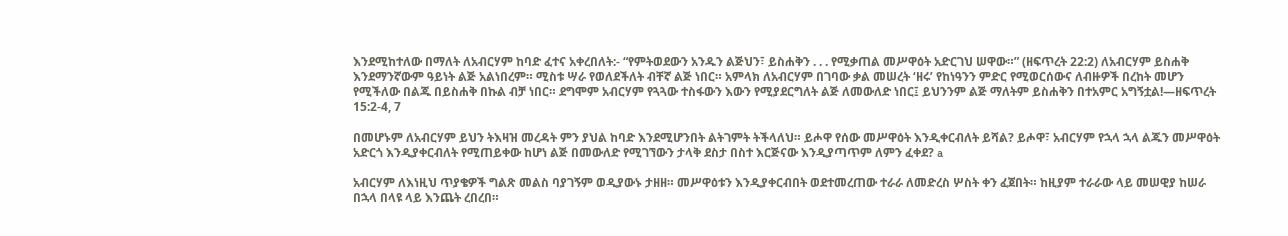እንደሚከተለው በማለት ለአብርሃም ከባድ ፈተና አቀረበለት:- “የምትወደውን አንዱን ልጅህን፣ ይስሐቅን . . . የሚቃጠል መሥዋዕት አድርገህ ሠዋው።” (ዘፍጥረት 22:2) ለአብርሃም ይስሐቅ እንደማንኛውም ዓይነት ልጅ አልነበረም። ሚስቱ ሣራ የወለደችለት ብቸኛ ልጅ ነበር። አምላክ ለአብርሃም በገባው ቃል መሠረት ‘ዘሩ’ የከነዓንን ምድር የሚወርሰውና ለብዙዎች በረከት መሆን የሚችለው በልጁ በይስሐቅ በኩል ብቻ ነበር። ደግሞም አብርሃም የጓጓው ተስፋውን እውን የሚያደርግለት ልጅ ለመውለድ ነበር፤ ይህንንም ልጅ ማለትም ይስሐቅን በተአምር አግኝቷል!—ዘፍጥረት 15:2-4, 7

በመሆኑም ለአብርሃም ይህን ትእዛዝ መረዳት ምን ያህል ከባድ እንደሚሆንበት ልትገምት ትችላለህ። ይሖዋ የሰው መሥዋዕት እንዲቀርብለት ይሻል? ይሖዋ፣ አብርሃም የኋላ ኋላ ልጁን መሥዋዕት አድርጎ እንዲያቀርብለት የሚጠይቀው ከሆነ ልጅ በመውለድ የሚገኘውን ታላቅ ደስታ በስተ እርጅናው እንዲያጣጥም ለምን ፈቀደ? a

አብርሃም ለእነዚህ ጥያቄዎች ግልጽ መልስ ባያገኝም ወዲያውኑ ታዘዘ። መሥዋዕቱን እንዲያቀርብበት ወደተመረጠው ተራራ ለመድረስ ሦስት ቀን ፈጀበት። ከዚያም ተራራው ላይ መሠዊያ ከሠራ በኋላ በላዩ ላይ እንጨት ረበረበ።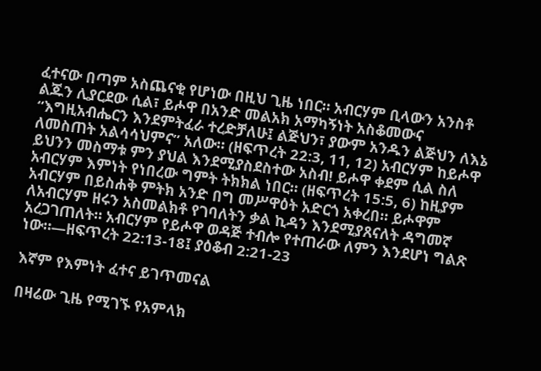ፈተናው በጣም አስጨናቂ የሆነው በዚህ ጊዜ ነበር። አብርሃም ቢላውን አንስቶ ልጁን ሊያርደው ሲል፣ ይሖዋ በአንድ መልአክ አማካኝነት አስቆመውና “እግዚአብሔርን እንደምትፈራ ተረድቻለሁ፤ ልጅህን፣ ያውም አንዱን ልጅህን ለእኔ ለመስጠት አልሳሳህምና” አለው። (ዘፍጥረት 22:3, 11, 12) አብርሃም ከይሖዋ ይህንን መስማቱ ምን ያህል እንደሚያስደስተው አስብ! ይሖዋ ቀደም ሲል ስለ አብርሃም እምነት የነበረው ግምት ትክክል ነበር። (ዘፍጥረት 15:5, 6) ከዚያም አብርሃም በይስሐቅ ምትክ አንድ በግ መሥዋዕት አድርጎ አቀረበ። ይሖዋም ለአብርሃም ዘሩን አስመልክቶ የገባለትን ቃል ኪዳን እንደሚያጸናለት ዳግመኛ አረጋገጠለት። አብርሃም የይሖዋ ወዳጅ ተብሎ የተጠራው ለምን እንደሆነ ግልጽ ነው።—ዘፍጥረት 22:13-18፤ ያዕቆብ 2:21-23

እኛም የእምነት ፈተና ይገጥመናል

በዛሬው ጊዜ የሚገኙ የአምላክ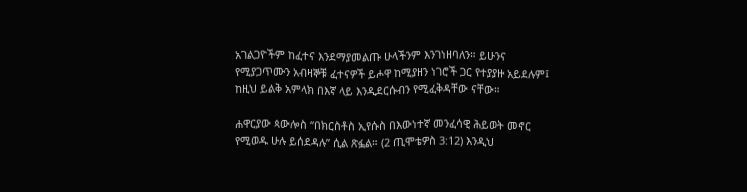አገልጋዮችም ከፈተና እንደማያመልጡ ሁላችንም እንገነዘባለን። ይሁንና የሚያጋጥሙን አብዛኞቹ ፈተናዎች ይሖዋ ከሚያዘን ነገሮች ጋር የተያያዙ አይደሉም፤ ከዚህ ይልቅ አምላክ በእኛ ላይ እንዲደርሱብን የሚፈቅዳቸው ናቸው።

ሐዋርያው ጳውሎስ “በክርስቶስ ኢየሱስ በእውነተኛ መንፈሳዊ ሕይወት መኖር የሚወዱ ሁሉ ይሰደዳሉ” ሲል ጽፏል። (2 ጢሞቴዎስ 3:12) እንዲህ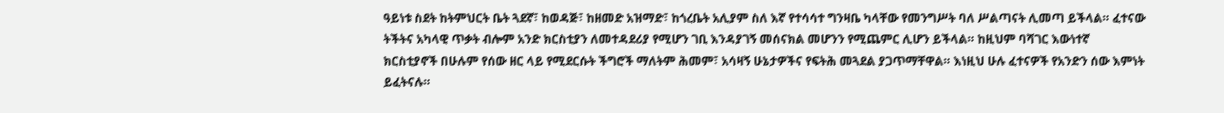ዓይነቱ ስደት ከትምህርት ቤት ጓደኛ፣ ከወዳጅ፣ ከዘመድ አዝማድ፣ ከጎረቤት አሊያም ስለ እኛ የተሳሳተ ግንዛቤ ካላቸው የመንግሥት ባለ ሥልጣናት ሊመጣ ይችላል። ፈተናው ትችትና አካላዊ ጥቃት ብሎም አንድ ክርስቲያን ለመተዳደሪያ የሚሆን ገቢ እንዳያገኝ መሰናክል መሆንን የሚጨምር ሊሆን ይችላል። ከዚህም ባሻገር እውነተኛ ክርስቲያኖች በሁሉም የሰው ዘር ላይ የሚደርሱት ችግሮች ማለትም ሕመም፣ አሳዛኝ ሁኔታዎችና የፍትሕ መጓደል ያጋጥማቸዋል። እነዚህ ሁሉ ፈተናዎች የአንድን ሰው እምነት ይፈትናሉ።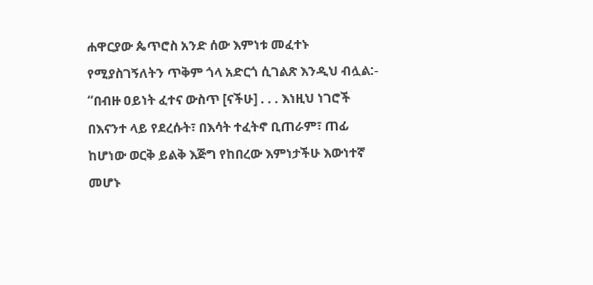ሐዋርያው ጴጥሮስ አንድ ሰው እምነቱ መፈተኑ የሚያስገኝለትን ጥቅም ጎላ አድርጎ ሲገልጽ እንዲህ ብሏል:- “በብዙ ዐይነት ፈተና ውስጥ [ናችሁ] . . . እነዚህ ነገሮች በእናንተ ላይ የደረሱት፣ በእሳት ተፈትኖ ቢጠራም፣ ጠፊ ከሆነው ወርቅ ይልቅ እጅግ የከበረው እምነታችሁ እውነተኛ መሆኑ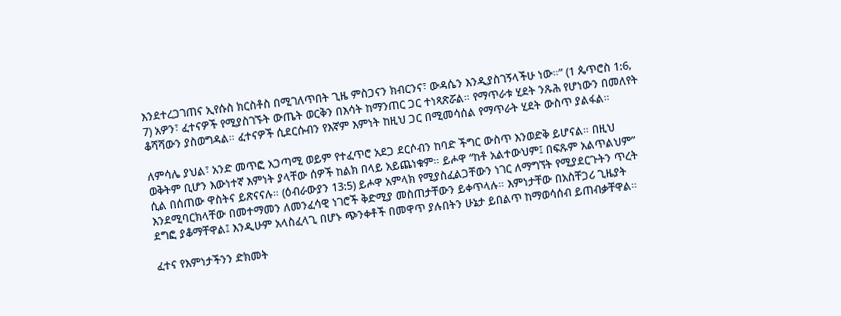እንደተረጋገጠና ኢየሱስ ክርስቶስ በሚገለጥበት ጊዜ ምስጋናን ክብርንና፣ ውዳሴን እንዲያስገኝላችሁ ነው።” (1 ጴጥሮስ 1:6, 7) አዎን፣ ፈተናዎች የሚያስገኙት ውጤት ወርቅን በእሳት ከማንጠር ጋር ተነጻጽሯል። የማጥራቱ ሂደት ንጹሕ የሆነውን በመለየት ቆሻሻውን ያስወግዳል። ፈተናዎች ሲደርሱብን የእኛም እምነት ከዚህ ጋር በሚመሳሰል የማጥራት ሂደት ውስጥ ያልፋል።

ለምሳሌ ያህል፣ አንድ መጥፎ አጋጣሚ ወይም የተፈጥሮ አደጋ ደርሶብን ከባድ ችግር ውስጥ እንወድቅ ይሆናል። በዚህ ወቅትም ቢሆን እውነተኛ እምነት ያላቸው ሰዎች ከልክ በላይ አይጨነቁም። ይሖዋ “ከቶ አልተውህም፤ በፍጹም አልጥልህም” ሲል በሰጠው ዋስትና ይጽናናሉ። (ዕብራውያን 13:5) ይሖዋ አምላክ የሚያስፈልጋቸውን ነገር ለማግኘት የሚያደርጉትን ጥረት እንደሚባርክላቸው በመተማመን ለመንፈሳዊ ነገሮች ቅድሚያ መስጠታቸውን ይቀጥላሉ። እምነታቸው በአስቸጋሪ ጊዜያት ደግፎ ያቆማቸዋል፤ እንዲሁም አላስፈላጊ በሆኑ ጭንቀቶች በመዋጥ ያሉበትን ሁኔታ ይበልጥ ከማወሳሰብ ይጠብቃቸዋል።

ፈተና የእምነታችንን ድክመት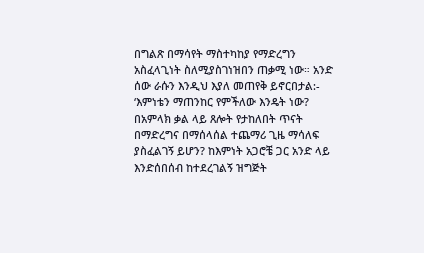በግልጽ በማሳየት ማስተካከያ የማድረግን አስፈላጊነት ስለሚያስገነዝበን ጠቃሚ ነው። አንድ ሰው ራሱን እንዲህ እያለ መጠየቅ ይኖርበታል:- ‘እምነቴን ማጠንከር የምችለው እንዴት ነው? በአምላክ ቃል ላይ ጸሎት የታከለበት ጥናት በማድረግና በማሰላሰል ተጨማሪ ጊዜ ማሳለፍ ያስፈልገኝ ይሆን? ከእምነት አጋሮቼ ጋር አንድ ላይ እንድሰበሰብ ከተደረገልኝ ዝግጅት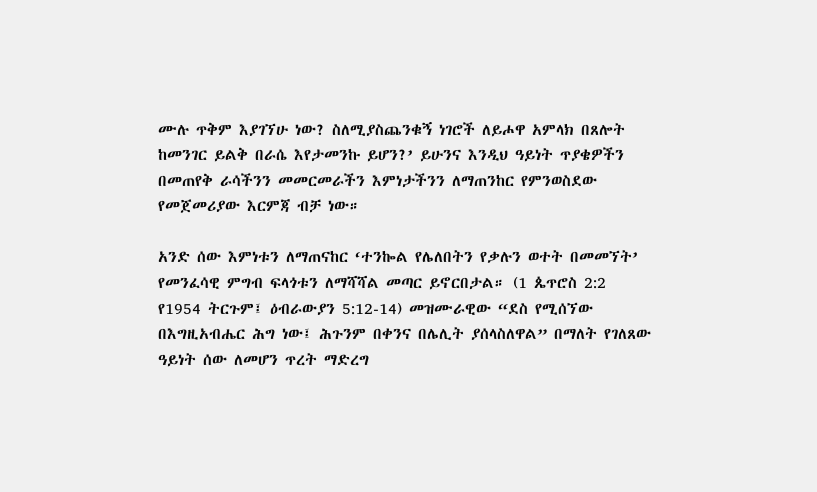ሙሉ ጥቅም እያገኘሁ ነው? ስለሚያስጨንቁኝ ነገሮች ለይሖዋ አምላክ በጸሎት ከመንገር ይልቅ በራሴ እየታመንኩ ይሆን?’ ይሁንና እንዲህ ዓይነት ጥያቄዎችን በመጠየቅ ራሳችንን መመርመራችን እምነታችንን ለማጠንከር የምንወስደው የመጀመሪያው እርምጃ ብቻ ነው።

አንድ ሰው እምነቱን ለማጠናከር ‘ተንኰል የሌለበትን የቃሉን ወተት በመመኘት’ የመንፈሳዊ ምግብ ፍላጎቱን ለማሻሻል መጣር ይኖርበታል። (1 ጴጥሮስ 2:2 የ1954 ትርጉም፤ ዕብራውያን 5:12-14) መዝሙራዊው “ደስ የሚሰኘው በእግዚአብሔር ሕግ ነው፤ ሕጉንም በቀንና በሌሊት ያሰላስለዋል” በማለት የገለጸው ዓይነት ሰው ለመሆን ጥረት ማድረግ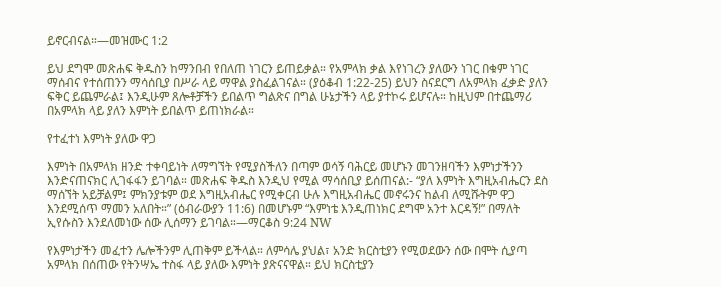ይኖርብናል።—መዝሙር 1:2

ይህ ደግሞ መጽሐፍ ቅዱስን ከማንበብ የበለጠ ነገርን ይጠይቃል። የአምላክ ቃል እየነገረን ያለውን ነገር በቁም ነገር ማሰብና የተሰጠንን ማሳሰቢያ በሥራ ላይ ማዋል ያስፈልገናል። (ያዕቆብ 1:22-25) ይህን ስናደርግ ለአምላክ ፈቃድ ያለን ፍቅር ይጨምራል፤ እንዲሁም ጸሎቶቻችን ይበልጥ ግልጽና በግል ሁኔታችን ላይ ያተኮሩ ይሆናሉ። ከዚህም በተጨማሪ በአምላክ ላይ ያለን እምነት ይበልጥ ይጠነክራል።

የተፈተነ እምነት ያለው ዋጋ

እምነት በአምላክ ዘንድ ተቀባይነት ለማግኘት የሚያስችለን በጣም ወሳኝ ባሕርይ መሆኑን መገንዘባችን እምነታችንን እንድናጠናክር ሊገፋፋን ይገባል። መጽሐፍ ቅዱስ እንዲህ የሚል ማሳሰቢያ ይሰጠናል:- “ያለ እምነት እግዚአብሔርን ደስ ማሰኘት አይቻልም፤ ምክንያቱም ወደ እግዚአብሔር የሚቀርብ ሁሉ እግዚአብሔር መኖሩንና ከልብ ለሚሹትም ዋጋ እንደሚሰጥ ማመን አለበት።” (ዕብራውያን 11:6) በመሆኑም “እምነቴ እንዲጠነክር ደግሞ አንተ እርዳኝ!” በማለት ኢየሱስን እንደለመነው ሰው ሊሰማን ይገባል።—ማርቆስ 9:24 NW

የእምነታችን መፈተን ሌሎችንም ሊጠቅም ይችላል። ለምሳሌ ያህል፣ አንድ ክርስቲያን የሚወደውን ሰው በሞት ሲያጣ አምላክ በሰጠው የትንሣኤ ተስፋ ላይ ያለው እምነት ያጽናናዋል። ይህ ክርስቲያን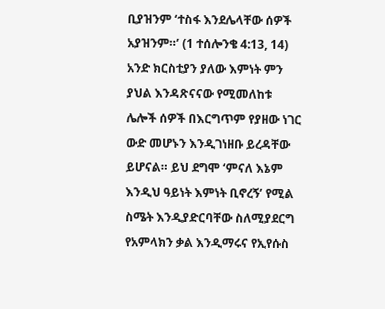ቢያዝንም ‘ተስፋ እንደሌላቸው ሰዎች አያዝንም።’ (1 ተሰሎንቄ 4:13, 14) አንድ ክርስቲያን ያለው እምነት ምን ያህል እንዳጽናናው የሚመለከቱ ሌሎች ሰዎች በእርግጥም የያዘው ነገር ውድ መሆኑን እንዲገነዘቡ ይረዳቸው ይሆናል። ይህ ደግሞ ‘ምናለ እኔም እንዲህ ዓይነት እምነት ቢኖረኝ’ የሚል ስሜት እንዲያድርባቸው ስለሚያደርግ የአምላክን ቃል እንዲማሩና የኢየሱስ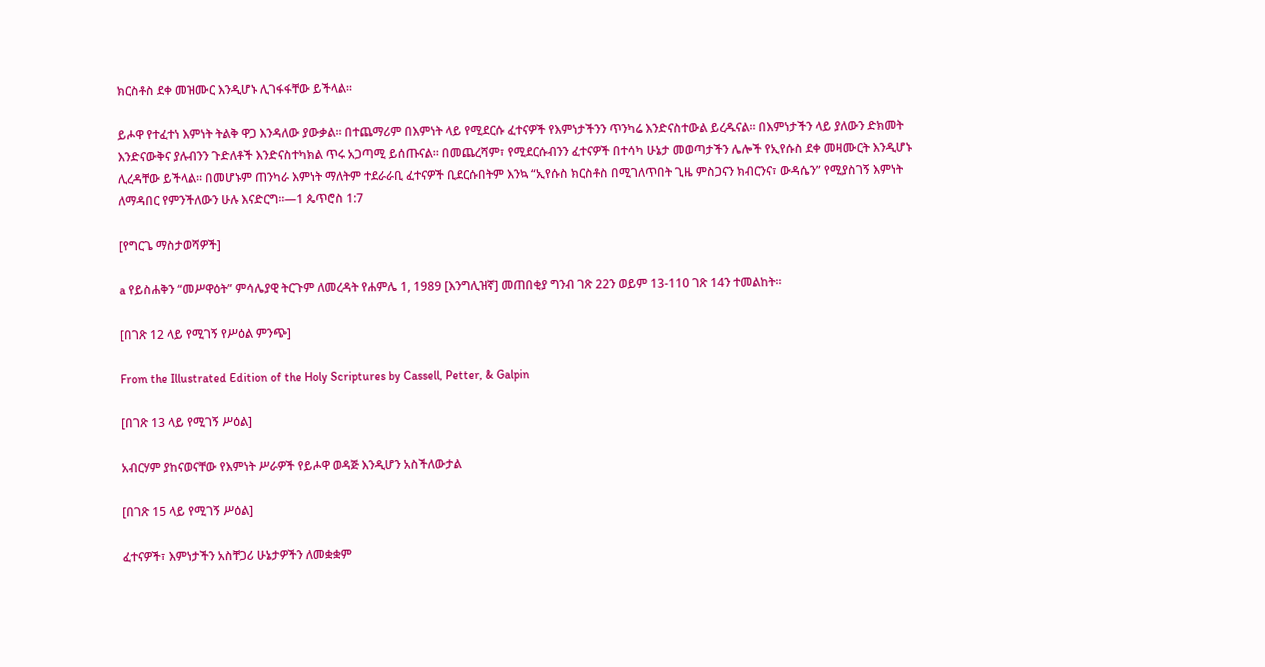ክርስቶስ ደቀ መዝሙር እንዲሆኑ ሊገፋፋቸው ይችላል።

ይሖዋ የተፈተነ እምነት ትልቅ ዋጋ እንዳለው ያውቃል። በተጨማሪም በእምነት ላይ የሚደርሱ ፈተናዎች የእምነታችንን ጥንካሬ እንድናስተውል ይረዱናል። በእምነታችን ላይ ያለውን ድክመት እንድናውቅና ያሉብንን ጉድለቶች እንድናስተካክል ጥሩ አጋጣሚ ይሰጡናል። በመጨረሻም፣ የሚደርሱብንን ፈተናዎች በተሳካ ሁኔታ መወጣታችን ሌሎች የኢየሱስ ደቀ መዛሙርት እንዲሆኑ ሊረዳቸው ይችላል። በመሆኑም ጠንካራ እምነት ማለትም ተደራራቢ ፈተናዎች ቢደርሱበትም እንኳ “ኢየሱስ ክርስቶስ በሚገለጥበት ጊዜ ምስጋናን ክብርንና፣ ውዳሴን” የሚያስገኝ እምነት ለማዳበር የምንችለውን ሁሉ እናድርግ።—1 ጴጥሮስ 1:7

[የግርጌ ማስታወሻዎች]

a የይስሐቅን “መሥዋዕት” ምሳሌያዊ ትርጉም ለመረዳት የሐምሌ 1, 1989 [እንግሊዝኛ] መጠበቂያ ግንብ ገጽ 22ን ወይም 13-110 ገጽ 14ን ተመልከት።

[በገጽ 12 ላይ የሚገኝ የሥዕል ምንጭ]

From the Illustrated Edition of the Holy Scriptures by Cassell, Petter, & Galpin

[በገጽ 13 ላይ የሚገኝ ሥዕል]

አብርሃም ያከናወናቸው የእምነት ሥራዎች የይሖዋ ወዳጅ እንዲሆን አስችለውታል

[በገጽ 15 ላይ የሚገኝ ሥዕል]

ፈተናዎች፣ እምነታችን አስቸጋሪ ሁኔታዎችን ለመቋቋም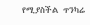የሚያስችል ጥንካሬ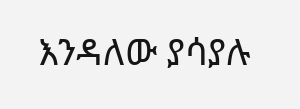እንዳለው ያሳያሉ